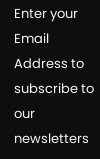Enter your Email Address to subscribe to our newsletters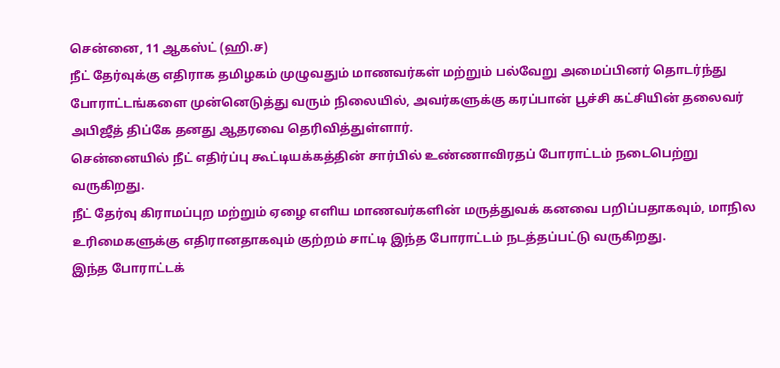சென்னை, 11 ஆகஸ்ட் (ஹி.ச)
நீட் தேர்வுக்கு எதிராக தமிழகம் முழுவதும் மாணவர்கள் மற்றும் பல்வேறு அமைப்பினர் தொடர்ந்து போராட்டங்களை முன்னெடுத்து வரும் நிலையில், அவர்களுக்கு கரப்பான் பூச்சி கட்சியின் தலைவர் அபிஜீத் திப்கே தனது ஆதரவை தெரிவித்துள்ளார்.
சென்னையில் நீட் எதிர்ப்பு கூட்டியக்கத்தின் சார்பில் உண்ணாவிரதப் போராட்டம் நடைபெற்று வருகிறது.
நீட் தேர்வு கிராமப்புற மற்றும் ஏழை எளிய மாணவர்களின் மருத்துவக் கனவை பறிப்பதாகவும், மாநில உரிமைகளுக்கு எதிரானதாகவும் குற்றம் சாட்டி இந்த போராட்டம் நடத்தப்பட்டு வருகிறது.
இந்த போராட்டக்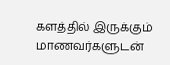களத்தில் இருக்கும் மாணவர்களுடன்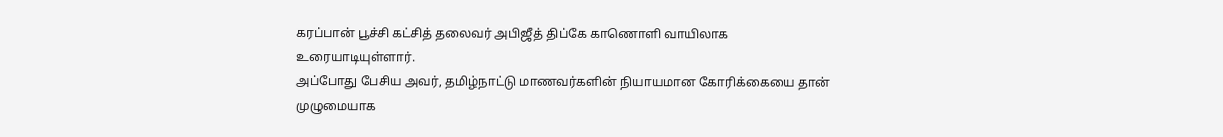கரப்பான் பூச்சி கட்சித் தலைவர் அபிஜீத் திப்கே காணொளி வாயிலாக உரையாடியுள்ளார்.
அப்போது பேசிய அவர், தமிழ்நாட்டு மாணவர்களின் நியாயமான கோரிக்கையை தான் முழுமையாக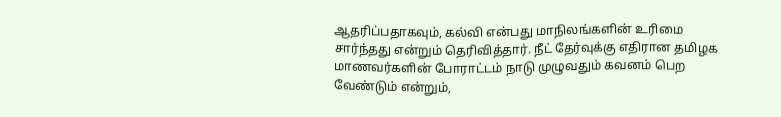ஆதரிப்பதாகவும், கல்வி என்பது மாநிலங்களின் உரிமை சார்ந்தது என்றும் தெரிவித்தார். நீட் தேர்வுக்கு எதிரான தமிழக மாணவர்களின் போராட்டம் நாடு முழுவதும் கவனம் பெற வேண்டும் என்றும்,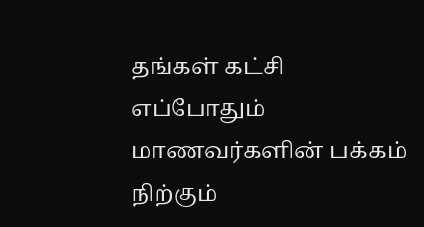தங்கள் கட்சி எப்போதும் மாணவர்களின் பக்கம் நிற்கும்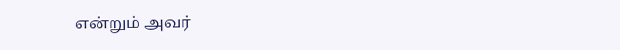என்றும் அவர்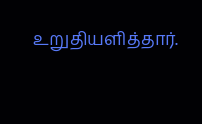உறுதியளித்தார்.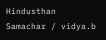Hindusthan Samachar / vidya.b